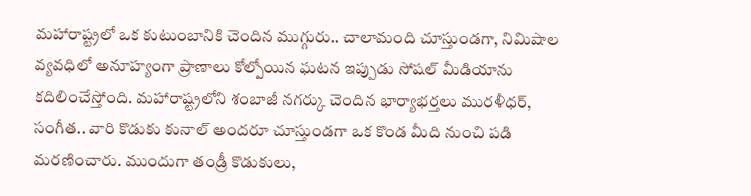మహారాష్ట్రలో ఒక కుటుంబానికి చెందిన ముగ్గురు.. చాలామంది చూస్తుండగా, నిమిషాల వ్యవధిలో అనూహ్యంగా ప్రాణాలు కోల్పోయిన ఘటన ఇప్పుడు సోషల్ మీడియాను కదిలించేస్తోంది. మహారాష్ట్రలోని శంబాజీ నగర్కు చెందిన భార్యాభర్తలు మురళీధర్, సంగీత.. వారి కొడుకు కునాల్ అందరూ చూస్తుండగా ఒక కొండ మీది నుంచి పడి మరణించారు. ముందుగా తండ్రీ కొడుకులు,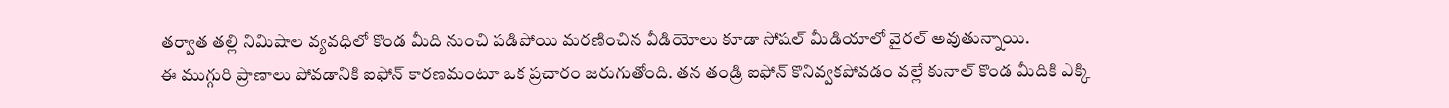తర్వాత తల్లి నిమిషాల వ్యవధిలో కొండ మీది నుంచి పడిపోయి మరణించిన వీడియోలు కూడా సోషల్ మీడియాలో వైరల్ అవుతున్నాయి.
ఈ ముగ్గురి ప్రాణాలు పోవడానికి ఐఫోన్ కారణమంటూ ఒక ప్రచారం జరుగుతోంది. తన తండ్రి ఐఫోన్ కొనివ్వకపోవడం వల్లే కునాల్ కొండ మీదికి ఎక్కి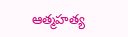ఆత్మహత్య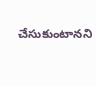చేసుకుంటానని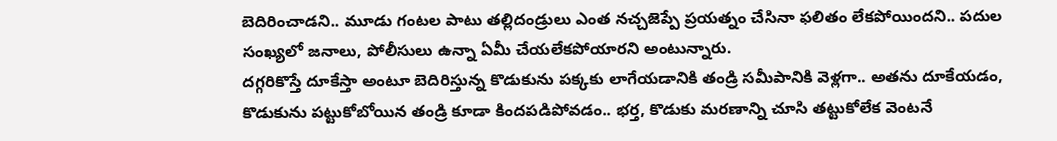బెదిరించాడని.. మూడు గంటల పాటు తల్లిదండ్రులు ఎంత నచ్చజెప్పే ప్రయత్నం చేసినా ఫలితం లేకపోయిందని.. పదుల సంఖ్యలో జనాలు, పోలీసులు ఉన్నా ఏమీ చేయలేకపోయారని అంటున్నారు.
దగ్గరికొస్తే దూకేస్తా అంటూ బెదిరిస్తున్న కొడుకును పక్కకు లాగేయడానికి తండ్రి సమీపానికి వెళ్లగా.. అతను దూకేయడం, కొడుకును పట్టుకోబోయిన తండ్రి కూడా కిందపడిపోవడం.. భర్త, కొడుకు మరణాన్ని చూసి తట్టుకోలేక వెంటనే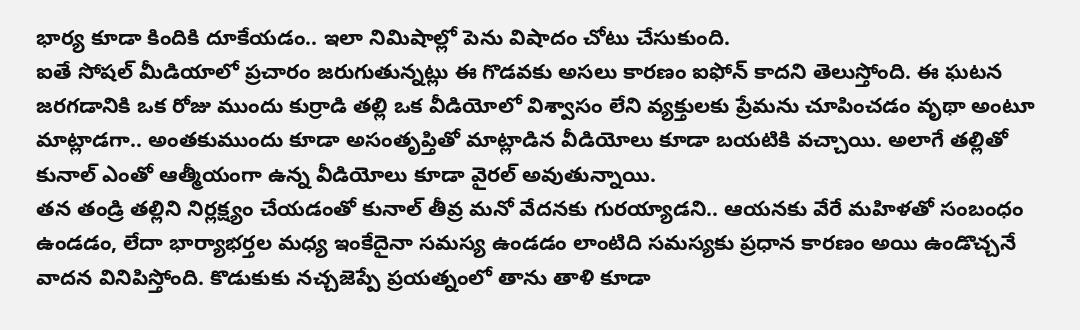భార్య కూడా కిందికి దూకేయడం.. ఇలా నిమిషాల్లో పెను విషాదం చోటు చేసుకుంది.
ఐతే సోషల్ మీడియాలో ప్రచారం జరుగుతున్నట్లు ఈ గొడవకు అసలు కారణం ఐఫోన్ కాదని తెలుస్తోంది. ఈ ఘటన జరగడానికి ఒక రోజు ముందు కుర్రాడి తల్లి ఒక వీడియోలో విశ్వాసం లేని వ్యక్తులకు ప్రేమను చూపించడం వృథా అంటూ మాట్లాడగా.. అంతకుముందు కూడా అసంతృప్తితో మాట్లాడిన వీడియోలు కూడా బయటికి వచ్చాయి. అలాగే తల్లితో కునాల్ ఎంతో ఆత్మీయంగా ఉన్న వీడియోలు కూడా వైరల్ అవుతున్నాయి.
తన తండ్రి తల్లిని నిర్లక్ష్యం చేయడంతో కునాల్ తీవ్ర మనో వేదనకు గురయ్యాడని.. ఆయనకు వేరే మహిళతో సంబంధం ఉండడం, లేదా భార్యాభర్తల మధ్య ఇంకేదైనా సమస్య ఉండడం లాంటిది సమస్యకు ప్రధాన కారణం అయి ఉండొచ్చనే వాదన వినిపిస్తోంది. కొడుకుకు నచ్చజెప్పే ప్రయత్నంలో తాను తాళి కూడా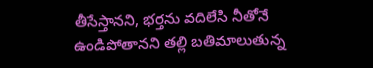తీసేస్తానని, భర్తను వదిలేసి నీతోనే ఉండిపోతానని తల్లి బతిమాలుతున్న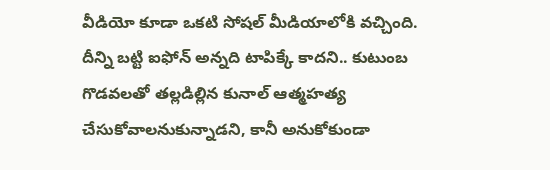వీడియో కూడా ఒకటి సోషల్ మీడియాలోకి వచ్చింది. దీన్ని బట్టి ఐఫోన్ అన్నది టాపిక్కే కాదని.. కుటుంబ గొడవలతో తల్లడిల్లిన కునాల్ ఆత్మహత్య చేసుకోవాలనుకున్నాడని, కానీ అనుకోకుండా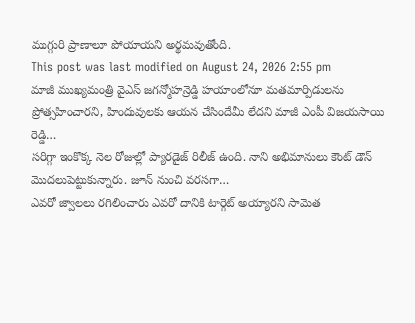ముగ్గురి ప్రాణాలూ పోయాయని అర్థమవుతోంది.
This post was last modified on August 24, 2026 2:55 pm
మాజీ ముఖ్యమంత్రి వైఎస్ జగన్మోహన్రెడ్డి హయాంలోనూ మతమార్పిడులను ప్రోత్సహించారని, హిందువులకు ఆయన చేసిందేమీ లేదని మాజీ ఎంపీ విజయసాయి రెడ్డి…
సరిగ్గా ఇంకొక్క నెల రోజుల్లో ప్యారడైజ్ రిలీజ్ ఉంది. నాని అభిమానులు కౌంట్ డౌన్ మొదలుపెట్టుకున్నారు. జూన్ నుంచి వరసగా…
ఎవరో జ్వాలలు రగిలించారు ఎవరో దానికి టార్గెట్ అయ్యారని సామెత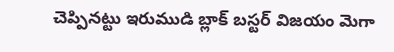చెప్పినట్టు ఇరుముడి బ్లాక్ బస్టర్ విజయం మెగా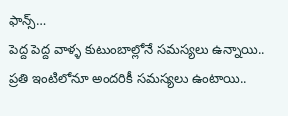ఫాన్స్…
పెద్ద పెద్ద వాళ్ళ కుటుంబాల్లోనే సమస్యలు ఉన్నాయి.. ప్రతి ఇంటిలోనూ అందరికీ సమస్యలు ఉంటాయి..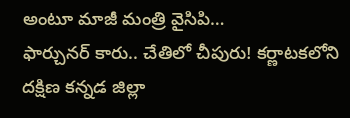అంటూ మాజీ మంత్రి వైసిపి…
ఫార్చునర్ కారు.. చేతిలో చీపురు! కర్ణాటకలోని దక్షిణ కన్నడ జిల్లా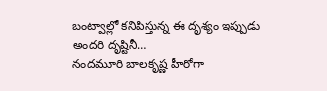బంట్వాల్లో కనిపిస్తున్న ఈ దృశ్యం ఇప్పుడు అందరి దృష్టినీ…
నందమూరి బాలకృష్ణ హీరోగా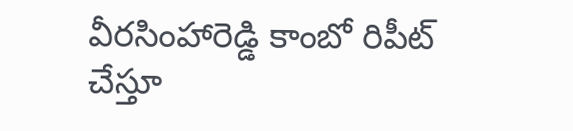వీరసింహారెడ్డి కాంబో రిపీట్ చేస్తూ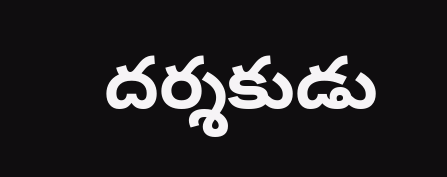దర్శకుడు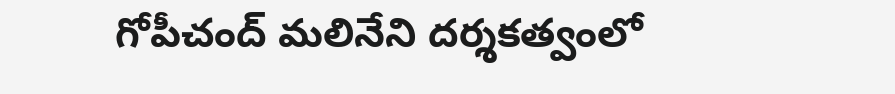గోపీచంద్ మలినేని దర్శకత్వంలో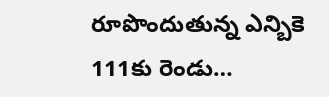రూపొందుతున్న ఎన్బికె 111కు రెండు…